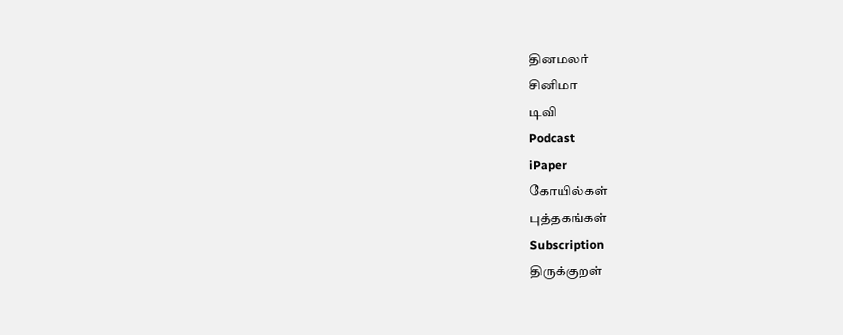தினமலர்
சினிமா
டிவி
Podcast
iPaper
கோயில்கள்
புத்தகங்கள்
Subscription
திருக்குறள்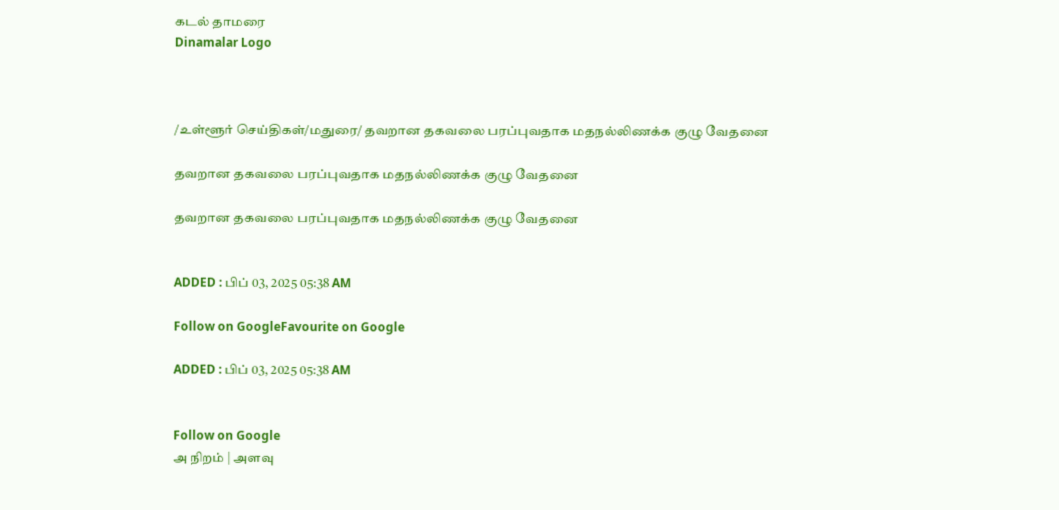கடல் தாமரை
Dinamalar Logo



/உள்ளூர் செய்திகள்/மதுரை/ தவறான தகவலை பரப்புவதாக மதநல்லிணக்க குழு வேதனை

தவறான தகவலை பரப்புவதாக மதநல்லிணக்க குழு வேதனை

தவறான தகவலை பரப்புவதாக மதநல்லிணக்க குழு வேதனை


ADDED : பிப் 03, 2025 05:38 AM

Follow on GoogleFavourite on Google

ADDED : பிப் 03, 2025 05:38 AM


Follow on Google
அ நிறம் | அளவு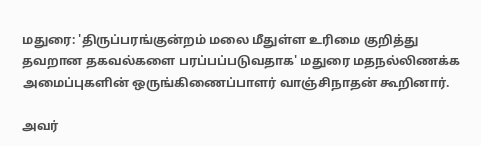மதுரை: 'திருப்பரங்குன்றம் மலை மீதுள்ள உரிமை குறித்து தவறான தகவல்களை பரப்பப்படுவதாக' மதுரை மதநல்லிணக்க அமைப்புகளின் ஒருங்கிணைப்பாளர் வாஞ்சிநாதன் கூறினார்.

அவர்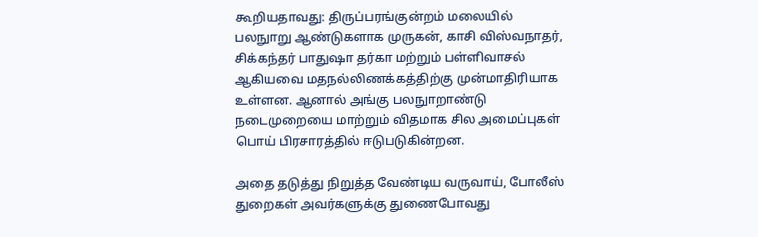கூறியதாவது: திருப்பரங்குன்றம் மலையில் பலநுாறு ஆண்டுகளாக முருகன், காசி விஸ்வநாதர், சிக்கந்தர் பாதுஷா தர்கா மற்றும் பள்ளிவாசல் ஆகியவை மதநல்லிணக்கத்திற்கு முன்மாதிரியாக உள்ளன. ஆனால் அங்கு பலநுாறாண்டு நடைமுறையை மாற்றும் விதமாக சில அமைப்புகள் பொய் பிரசாரத்தில் ஈடுபடுகின்றன.

அதை தடுத்து நிறுத்த வேண்டிய வருவாய், போலீஸ் துறைகள் அவர்களுக்கு துணைபோவது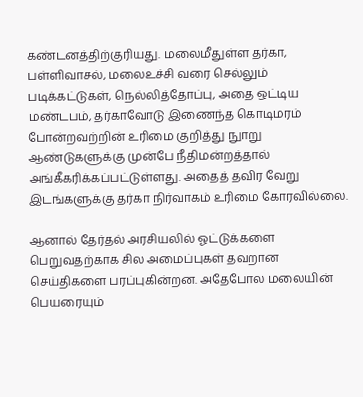கண்டனத்திற்குரியது. மலைமீதுள்ள தர்கா, பள்ளிவாசல், மலைஉச்சி வரை செல்லும் படிக்கட்டுகள், நெல்லித்தோப்பு, அதை ஒட்டிய மண்டபம், தர்காவோடு இணைந்த கொடிமரம் போன்றவற்றின் உரிமை குறித்து நுாறு ஆண்டுகளுக்கு முன்பே நீதிமன்றத்தால் அங்கீகரிக்கப்பட்டுள்ளது. அதைத் தவிர வேறு இடங்களுக்கு தர்கா நிர்வாகம் உரிமை கோரவில்லை.

ஆனால் தேர்தல் அரசியலில் ஓட்டுக்களை பெறுவதற்காக சில அமைப்புகள் தவறான செய்திகளை பரப்புகின்றன. அதேபோல மலையின் பெயரையும்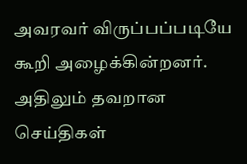அவரவர் விருப்பப்படியே கூறி அழைக்கின்றனர். அதிலும் தவறான செய்திகள்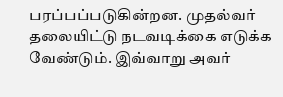பரப்பப்படுகின்றன. முதல்வர் தலையிட்டு நடவடிக்கை எடுக்க வேண்டும். இவ்வாறு அவர்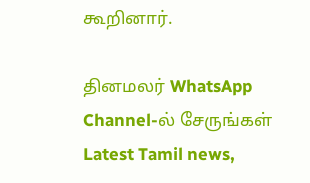கூறினார்.

தினமலர் WhatsApp Channel-ல் சேருங்கள்
Latest Tamil news,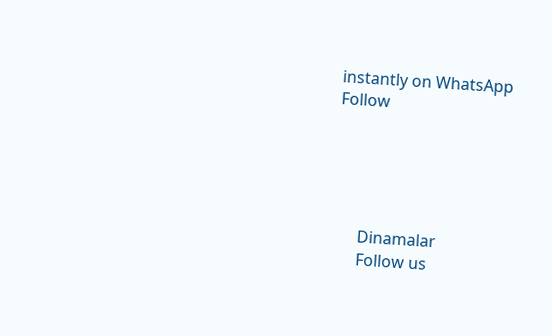instantly on WhatsApp
Follow





      Dinamalar
      Follow us